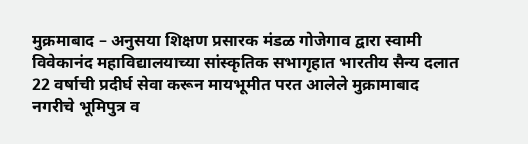मुक्रमाबाद – अनुसया शिक्षण प्रसारक मंडळ गोजेगाव द्वारा स्वामी विवेकानंद महाविद्यालयाच्या सांस्कृतिक सभागृहात भारतीय सैन्य दलात 22 वर्षाची प्रदीर्घ सेवा करून मायभूमीत परत आलेले मुक्रामाबाद नगरीचे भूमिपुत्र व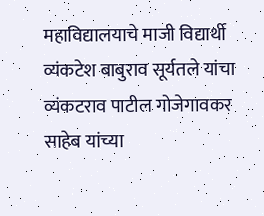महाविद्यालयाचे माजी विद्यार्थी व्यंकटेश बाबुराव सूर्यतले यांचा व्यंकटराव पाटील गोजेगावकर साहेब यांच्या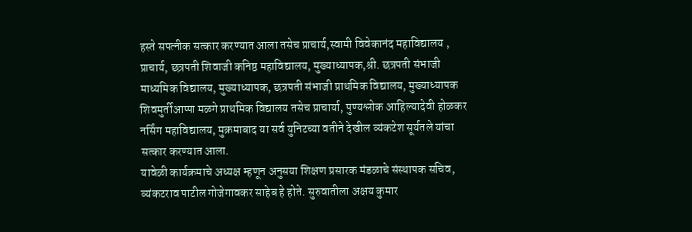हस्ते सपत्नीक सत्कार करण्यात आला तसेच प्राचार्य,स्वामी विवेकानंद महाविद्यालय , प्राचार्य, छत्रपती शिवाजी कनिष्ठ महाविद्यालय, मुख्याध्यापक,श्री. छत्रपती संभाजी माध्यमिक विद्यालय, मुख्याध्यापक, छत्रपती संभाजी प्राथमिक विद्यालय, मुख्याध्यापक शिवमुर्तीआप्पा मळगे प्राथमिक विद्यालय तसेच प्राचार्या, पुण्यश्लोक आहिल्यादेवी होळकर नर्सिंग महाविद्यालय, मुक्रमाबाद या सर्व युनिटच्या वतीने देखील व्यंकटेश सूर्यतले यांचा सत्कार करण्यात आला.
यावेळी कार्यक्रमाचे अध्यक्ष म्हणून अनुसया शिक्षण प्रसारक मंडळाचे संस्थापक सचिव, व्यंकटराव पाटील गोजेगावकर साहेब हे होते. सुरुवातीला अक्षय कुमार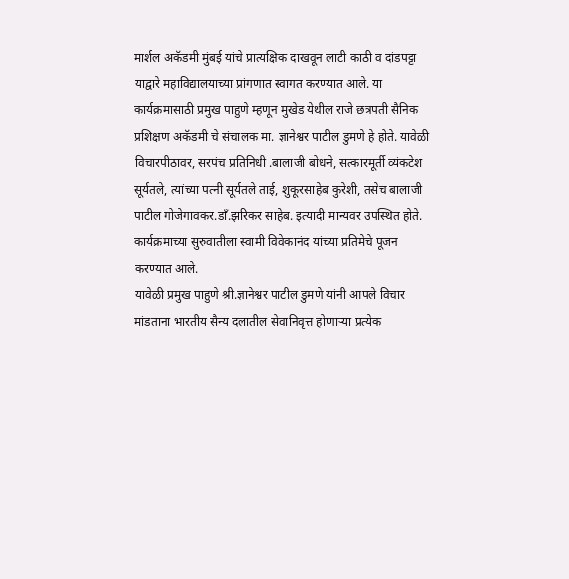मार्शल अकॅडमी मुंबई यांचे प्रात्यक्षिक दाखवून लाटी काठी व दांडपट्टा याद्वारे महाविद्यालयाच्या प्रांगणात स्वागत करण्यात आले. या कार्यक्रमासाठी प्रमुख पाहुणे म्हणून मुखेड येथील राजे छत्रपती सैनिक प्रशिक्षण अकॅडमी चे संचालक मा. ज्ञानेश्वर पाटील डुमणे हे होते. यावेळी विचारपीठावर, सरपंच प्रतिनिधी .बालाजी बोधने, सत्कारमूर्ती व्यंकटेश सूर्यतले, त्यांच्या पत्नी सूर्यतले ताई, शुकूरसाहेब कुरेशी, तसेच बालाजी पाटील गोजेगावकर.डाँ.झरिकर साहेब. इत्यादी मान्यवर उपस्थित होते. कार्यक्रमाच्या सुरुवातीला स्वामी विवेकानंद यांच्या प्रतिमेचे पूजन करण्यात आले.
यावेळी प्रमुख पाहुणे श्री.ज्ञानेश्वर पाटील डुमणे यांनी आपले विचार मांडताना भारतीय सैन्य दलातील सेवानिवृत्त होणाऱ्या प्रत्येक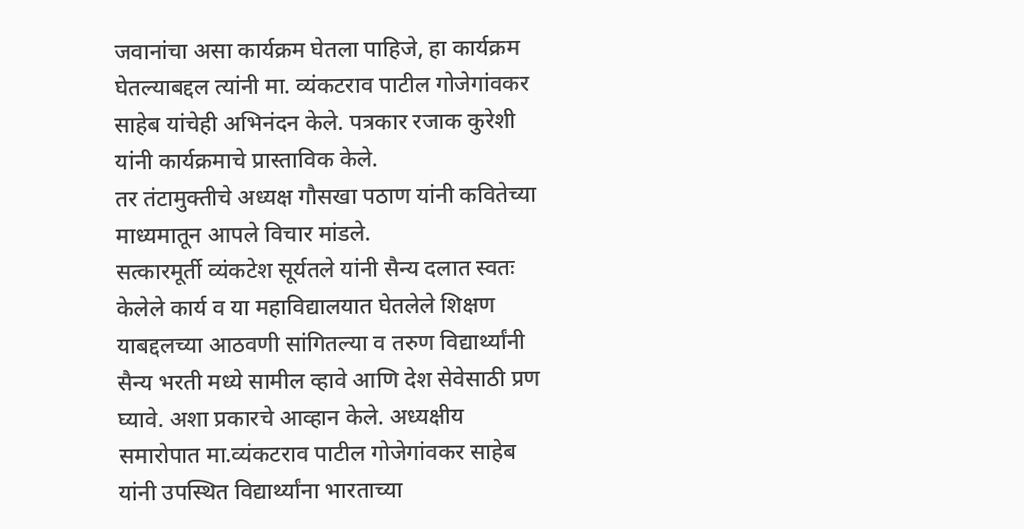जवानांचा असा कार्यक्रम घेतला पाहिजे, हा कार्यक्रम घेतल्याबद्दल त्यांनी मा. व्यंकटराव पाटील गोजेगांवकर साहेब यांचेही अभिनंदन केले. पत्रकार रजाक कुरेशी यांनी कार्यक्रमाचे प्रास्ताविक केले.
तर तंटामुक्तीचे अध्यक्ष गौसखा पठाण यांनी कवितेच्या माध्यमातून आपले विचार मांडले.
सत्कारमूर्ती व्यंकटेश सूर्यतले यांनी सैन्य दलात स्वतः केलेले कार्य व या महाविद्यालयात घेतलेले शिक्षण याबद्दलच्या आठवणी सांगितल्या व तरुण विद्यार्थ्यांनी सैन्य भरती मध्ये सामील व्हावे आणि देश सेवेसाठी प्रण घ्यावे. अशा प्रकारचे आव्हान केले. अध्यक्षीय समारोपात मा.व्यंकटराव पाटील गोजेगांवकर साहेब यांनी उपस्थित विद्यार्थ्यांना भारताच्या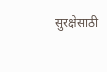सुरक्षेसाठी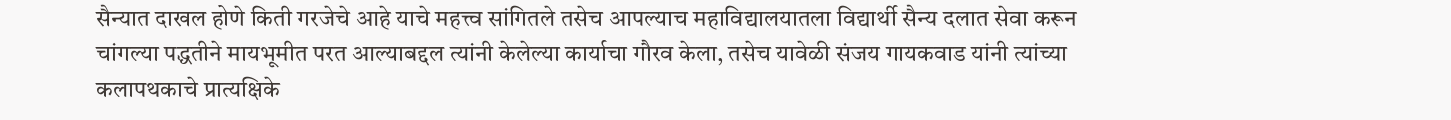सैन्यात दाखल होणे किती गरजेचे आहे याचे महत्त्व सांगितले तसेच आपल्याच महाविद्यालयातला विद्यार्थी सैन्य दलात सेवा करून चांगल्या पद्धतीने मायभूमीत परत आल्याबद्दल त्यांनी केलेल्या कार्याचा गौरव केला, तसेच यावेळी संजय गायकवाड यांनी त्यांच्या कलापथकाचे प्रात्यक्षिके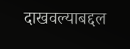दाखवल्याबद्दल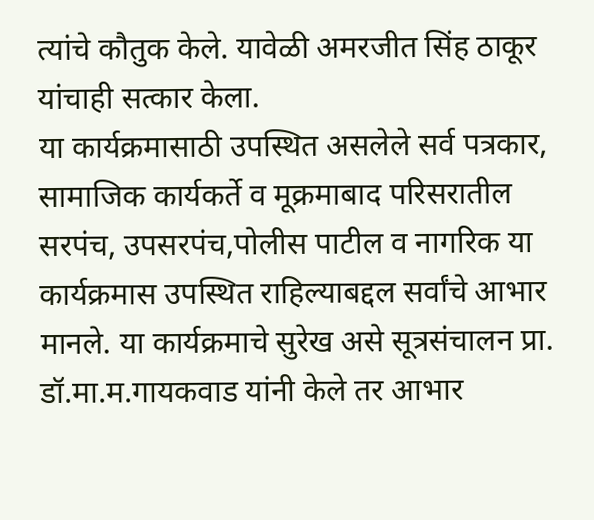त्यांचे कौतुक केले. यावेळी अमरजीत सिंह ठाकूर यांचाही सत्कार केला.
या कार्यक्रमासाठी उपस्थित असलेले सर्व पत्रकार, सामाजिक कार्यकर्ते व मूक्रमाबाद परिसरातील सरपंच, उपसरपंच,पोलीस पाटील व नागरिक या कार्यक्रमास उपस्थित राहिल्याबद्दल सर्वांचे आभार मानले. या कार्यक्रमाचे सुरेख असे सूत्रसंचालन प्रा. डॉ.मा.म.गायकवाड यांनी केले तर आभार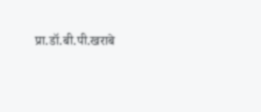प्रा.डॉ.बी.पी.खराबे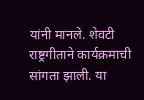यांनी मानले. शेवटी राष्ट्रगीताने कार्यक्रमाची सांगता झाली. या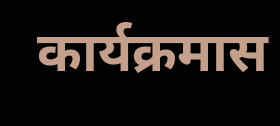कार्यक्रमास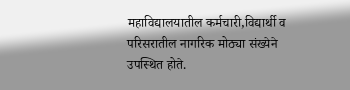महाविद्यालयातील कर्मचारी,विद्यार्थी व परिसरातील नागरिक मोठ्या संख्येने उपस्थित होते.